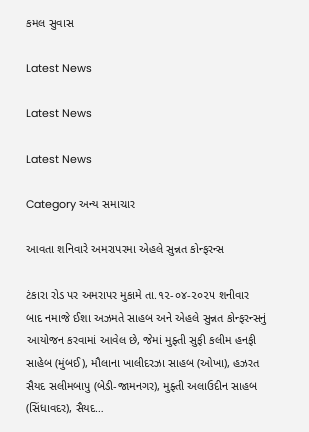કમલ સુવાસ

Latest News

Latest News

Latest News

Category અન્ય સમાચાર

આવતા શનિવારે અમરાપરમા એહલે સુન્નત કોન્ફરન્સ

ટંકારા રોડ પર અમરાપર મુકામે તા.૧૨-૦૪-૨૦૨૫ શનીવાર બાદ નમાજે ઈશા અઝમતે સાહબ અને એહલે સુન્નત કોન્ફરન્સનું આયોજન કરવામાં આવેલ છે, જેમાં મુફ્તી સુફી કલીમ હનફી સાહેબ (મુંબઈ), મૌલાના ખાલીદરઝા સાહબ (ઓખા), હઝરત સૈયદ સલીમબાપુ (બેડી-જામનગર), મુફ્તી અલાઉદીન સાહબ (સિંધાવદર), સૈયદ…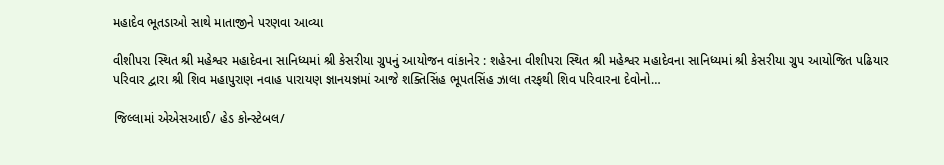મહાદેવ ભૂતડાઓ સાથે માતાજીને પરણવા આવ્યા

વીશીપરા સ્થિત શ્રી મહેશ્વર મહાદેવના સાનિધ્યમાં શ્રી કેસરીયા ગ્રુપનું આયોજન વાંકાનેર : શહેરના વીશીપરા સ્થિત શ્રી મહેશ્વર મહાદેવના સાનિધ્યમાં શ્રી કેસરીયા ગ્રુપ આયોજિત પઢિયાર પરિવાર દ્વારા શ્રી શિવ મહાપુરાણ નવાહ પારાયણ જ્ઞાનયજ્ઞમાં આજે શક્તિસિંહ ભૂપતસિંહ ઝાલા તરફથી શિવ પરિવારના દેવોનો…

જિલ્લામાં એએસઆઈ/ હેડ કોન્સ્ટેબલ/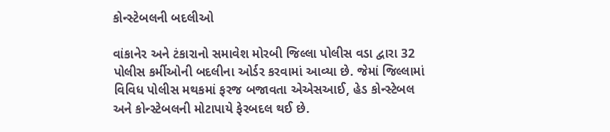કોન્સ્ટેબલની બદલીઓ

વાંકાનેર અને ટંકારાનો સમાવેશ મોરબી જિલ્લા પોલીસ વડા દ્વારા 32 પોલીસ કર્મીઓની બદલીના ઓર્ડર કરવામાં આવ્યા છે. જેમાં જિલ્લામાં વિવિધ પોલીસ મથકમાં ફરજ બજાવતા એએસઆઈ, હેડ કોન્સ્ટેબલ અને કોન્સ્ટેબલની મોટાપાયે ફેરબદલ થઈ છે.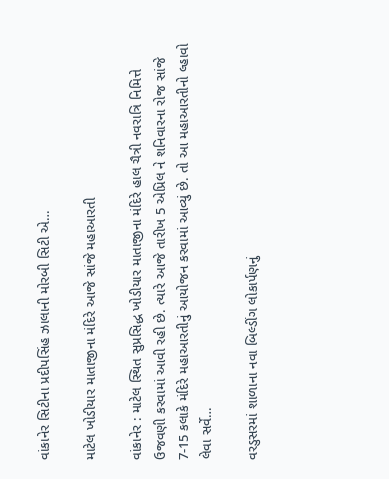વાંકાનેર સિટીના પ્રદીપસિંહ ઝાલાની મોરબી સિટી એ…

માટેલ ખોડીયાર માતાજીના મંદિરે આજે સાંજે મહાઆરતી

વાંકાનેર : માટેલ સ્થિત સુપ્રસિદ્ધ ખોડીયાર માતાજીના મંદિરે હાલ ચૈત્રી નવરાત્રિ નિમિત્તે ઉજવણી કરવામાં આવી રહી છે. ત્યારે આજે તારીખ 5 એપ્રિલ ને શનિવારના રોજ સાંજે 7-15 કલાકે મંદિરે મહાઆરતીનું આયોજન કરવામાં આવ્યું છે. તો આ મહાઆરતીનો લ્હાવો લેવા સર્વે…

વરડુસરમાં શાળાના નવા બિલ્ડીંગ લોકાર્પણનું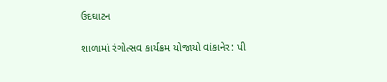ઉદઘાટન

શાળામાં રંગોત્સવ કાર્યક્રમ યોજાયો વાંકાનેર: પી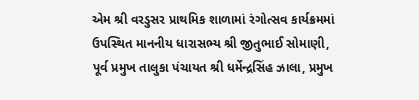એમ શ્રી વરડુસર પ્રાથમિક શાળામાં રંગોત્સવ કાર્યક્રમમાં ઉપસ્થિત માનનીય ધારાસભ્ય શ્રી જીતુભાઈ સોમાણી, પૂર્વ પ્રમુખ તાલુકા પંચાયત શ્રી ધર્મેન્દ્રસિંહ ઝાલા, પ્રમુખ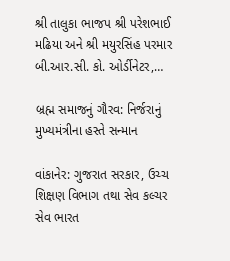શ્રી તાલુકા ભાજપ શ્રી પરેશભાઈ મઢિયા અને શ્રી મયુરસિંહ પરમાર બી.આર.સી. કો. ઓર્ડીનેટર,…

બ્રહ્મ સમાજનું ગૌરવ: નિર્જરાનું મુખ્યમંત્રીના હસ્તે સન્માન

વાંકાનેર: ગુજરાત સરકાર, ઉચ્ચ શિક્ષણ વિભાગ તથા સેવ કલ્ચર સેવ ભારત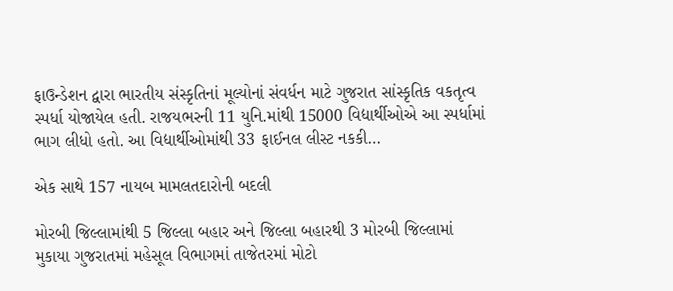ફાઉન્ડેશન દ્વારા ભારતીય સંસ્કૃતિનાં મૂલ્યોનાં સંવર્ધન માટે ગુજરાત સાંસ્કૃતિક વકતૃત્વ સ્પર્ધા યોજાયેલ હતી. રાજયભરની 11 યુનિ.માંથી 15000 વિદ્યાર્થીઓએ આ સ્પર્ધામાં ભાગ લીધો હતો. આ વિદ્યાર્થીઓમાંથી 33 ફાઈનલ લીસ્ટ નકકી…

એક સાથે 157 નાયબ મામલતદારોની બદલી

મોરબી જિલ્લામાંથી 5 જિલ્લા બહાર અને જિલ્લા બહારથી 3 મોરબી જિલ્લામાં મુકાયા ગુજરાતમાં મહેસૂલ વિભાગમાં તાજેતરમાં મોટો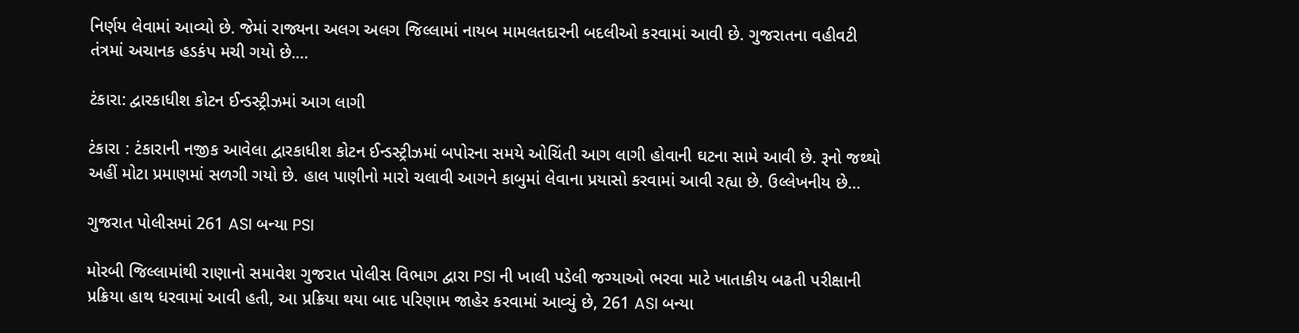નિર્ણય લેવામાં આવ્યો છે. જેમાં રાજ્યના અલગ અલગ જિલ્લામાં નાયબ મામલતદારની બદલીઓ કરવામાં આવી છે. ગુજરાતના વહીવટી તંત્રમાં અચાનક હડકંપ મચી ગયો છે.…

ટંકારા: દ્વારકાધીશ કોટન ઈન્ડસ્ટ્રીઝમાં આગ લાગી

ટંકારા : ટંકારાની નજીક આવેલા દ્વારકાધીશ કોટન ઈન્ડસ્ટ્રીઝમાં બપોરના સમયે ઓચિંતી આગ લાગી હોવાની ઘટના સામે આવી છે. રૂનો જથ્થો અહીં મોટા પ્રમાણમાં સળગી ગયો છે. હાલ પાણીનો મારો ચલાવી આગને કાબુમાં લેવાના પ્રયાસો કરવામાં આવી રહ્યા છે. ઉલ્લેખનીય છે…

ગુજરાત પોલીસમાં 261 ASI બન્યા PSI

મોરબી જિલ્લામાંથી રાણાનો સમાવેશ ગુજરાત પોલીસ વિભાગ દ્વારા PSI ની ખાલી પડેલી જગ્યાઓ ભરવા માટે ખાતાકીય બઢતી પરીક્ષાની પ્રક્રિયા હાથ ધરવામાં આવી હતી, આ પ્રક્રિયા થયા બાદ પરિણામ જાહેર કરવામાં આવ્યું છે, 261 ASI બન્યા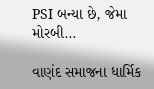PSI બન્યા છે, જેમા મોરબી…

વાણંદ સમાજના ધાર્મિક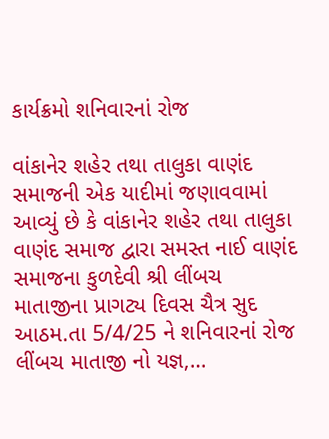કાર્યક્રમો શનિવારનાં રોજ

વાંકાનેર શહેર તથા તાલુકા વાણંદ સમાજની એક યાદીમાં જણાવવામાં આવ્યું છે કે વાંકાનેર શહેર તથા તાલુકા વાણંદ સમાજ દ્વારા સમસ્ત નાઈ વાણંદ સમાજના કુળદેવી શ્રી લીંબચ માતાજીના પ્રાગટ્ય દિવસ ચૈત્ર સુદ આઠમ.તા 5/4/25 ને શનિવારનાં રોજ લીંબચ માતાજી નો યજ્ઞ,…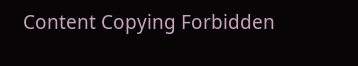Content Copying Forbidden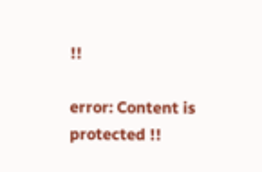!!

error: Content is protected !!